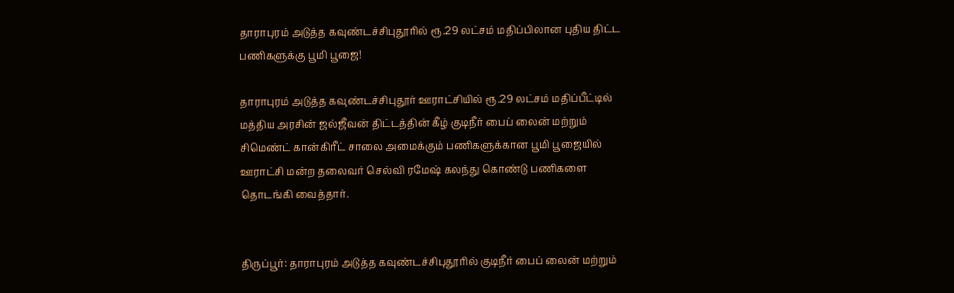தாராபுரம் அடுத்த கவுண்டச்சிபுதூரில் ரூ.29 லட்சம் மதிப்பிலான புதிய திட்ட பணிகளுக்கு பூமி பூஜை!

தாராபுரம் அடுத்த கவுண்டச்சிபுதூர் ஊராட்சியில் ரூ.29 லட்சம் மதிப்பீட்டில் மத்திய அரசின் ஜல்ஜீவன் திட்டத்தின் கீழ் குடிநீர் பைப் லைன் மற்றும் சிமெண்ட் கான்கிரீட் சாலை அமைக்கும் பணிகளுக்கான பூமி பூஜையில் ஊராட்சி மன்ற தலைவர் செல்வி ரமேஷ் கலந்து கொண்டு பணிகளை தொடங்கி வைத்தார்.


திருப்பூர்: தாராபுரம் அடுத்த கவுண்டச்சிபுதூரில் குடிநீர் பைப் லைன் மற்றும்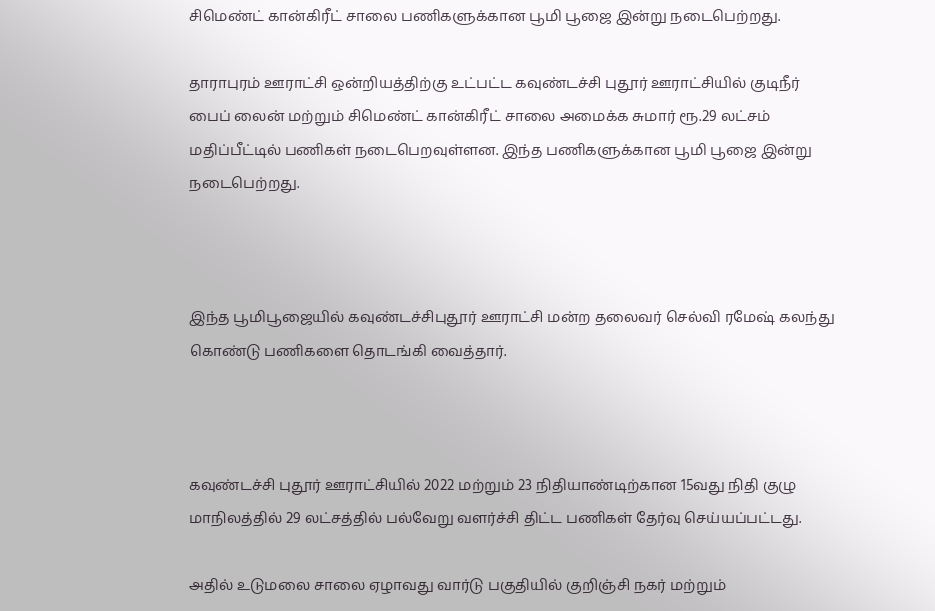சிமெண்ட் கான்கிரீட் சாலை பணிகளுக்கான பூமி பூஜை இன்று நடைபெற்றது.

தாராபுரம் ஊராட்சி ஒன்றியத்திற்கு உட்பட்ட கவுண்டச்சி புதூர் ஊராட்சியில் குடிநீர் பைப் லைன் மற்றும் சிமெண்ட் கான்கிரீட் சாலை அமைக்க சுமார் ரூ.29 லட்சம் மதிப்பீட்டில் பணிகள் நடைபெறவுள்ளன. இந்த பணிகளுக்கான பூமி பூஜை இன்று நடைபெற்றது.



இந்த பூமிபூஜையில் கவுண்டச்சிபுதூர் ஊராட்சி மன்ற தலைவர் செல்வி ரமேஷ் கலந்து கொண்டு பணிகளை தொடங்கி வைத்தார்.



கவுண்டச்சி புதூர் ஊராட்சியில் 2022 மற்றும் 23 நிதியாண்டிற்கான 15வது நிதி குழு மாநிலத்தில் 29 லட்சத்தில் பல்வேறு வளர்ச்சி திட்ட பணிகள் தேர்வு செய்யப்பட்டது.

அதில் உடுமலை சாலை ஏழாவது வார்டு பகுதியில் குறிஞ்சி நகர் மற்றும்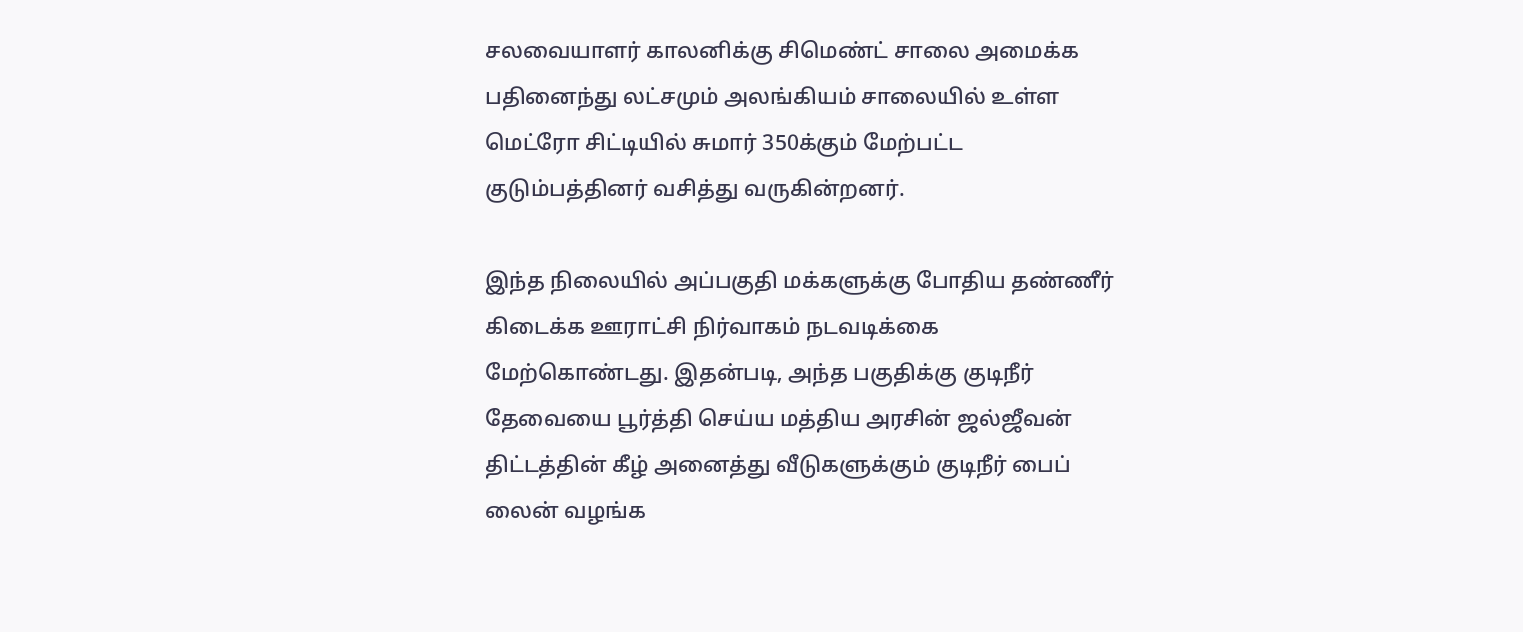சலவையாளர் காலனிக்கு சிமெண்ட் சாலை அமைக்க பதினைந்து லட்சமும் அலங்கியம் சாலையில் உள்ள மெட்ரோ சிட்டியில் சுமார் 350க்கும் மேற்பட்ட குடும்பத்தினர் வசித்து வருகின்றனர்.

இந்த நிலையில் அப்பகுதி மக்களுக்கு போதிய தண்ணீர் கிடைக்க ஊராட்சி நிர்வாகம் நடவடிக்கை மேற்கொண்டது. இதன்படி, அந்த பகுதிக்கு குடிநீர் தேவையை பூர்த்தி செய்ய மத்திய அரசின் ஜல்ஜீவன் திட்டத்தின் கீழ் அனைத்து வீடுகளுக்கும் குடிநீர் பைப் லைன் வழங்க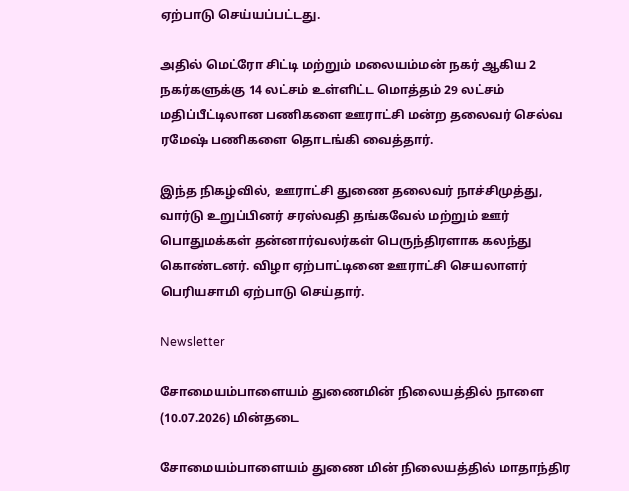ஏற்பாடு செய்யப்பட்டது.

அதில் மெட்ரோ சிட்டி மற்றும் மலையம்மன் நகர் ஆகிய 2 நகர்களுக்கு 14 லட்சம் உள்ளிட்ட மொத்தம் 29 லட்சம் மதிப்பீட்டிலான பணிகளை ஊராட்சி மன்ற தலைவர் செல்வ ரமேஷ் பணிகளை தொடங்கி வைத்தார்.

இந்த நிகழ்வில், ஊராட்சி துணை தலைவர் நாச்சிமுத்து, வார்டு உறுப்பினர் சரஸ்வதி தங்கவேல் மற்றும் ஊர் பொதுமக்கள் தன்னார்வலர்கள் பெருந்திரளாக கலந்து கொண்டனர். விழா ஏற்பாட்டினை ஊராட்சி செயலாளர் பெரியசாமி ஏற்பாடு செய்தார்.

Newsletter

சோமையம்பாளையம் துணைமின் நிலையத்தில் நாளை (10.07.2026) மின்தடை

சோமையம்பாளையம் துணை மின் நிலையத்தில் மாதாந்திர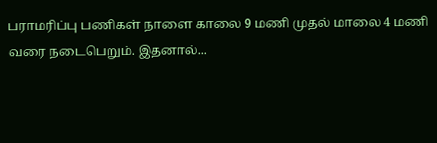பராமரிப்பு பணிகள் நாளை காலை 9 மணி முதல் மாலை 4 மணி வரை நடைபெறும். இதனால்...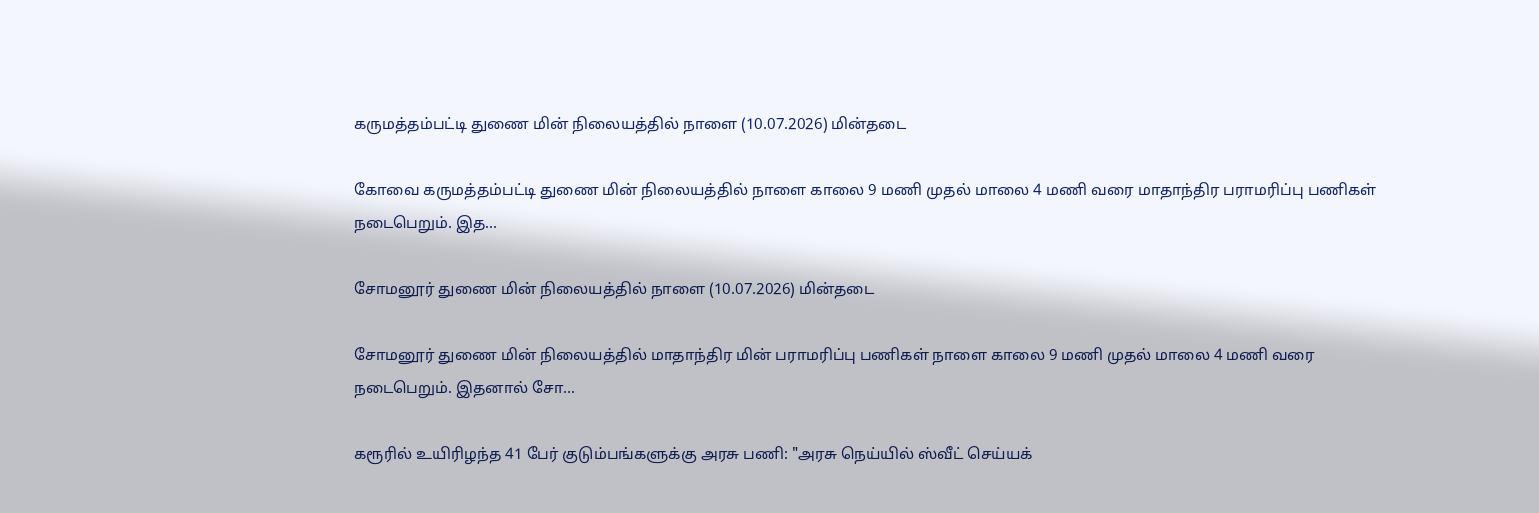கருமத்தம்பட்டி துணை மின் நிலையத்தில் நாளை (10.07.2026) மின்தடை

கோவை கருமத்தம்பட்டி துணை மின் நிலையத்தில் நாளை காலை 9 மணி முதல் மாலை 4 மணி வரை மாதாந்திர பராமரிப்பு பணிகள் நடைபெறும். இத...

சோமனூர் துணை மின் நிலையத்தில் நாளை (10.07.2026) மின்தடை

சோமனூர் துணை மின் நிலையத்தில் மாதாந்திர மின் பராமரிப்பு பணிகள் நாளை காலை 9 மணி முதல் மாலை 4 மணி வரை நடைபெறும். இதனால் சோ...

கரூரில் உயிரிழந்த 41 பேர் குடும்பங்களுக்கு அரசு பணி: "அரசு நெய்யில் ஸ்வீட் செய்யக்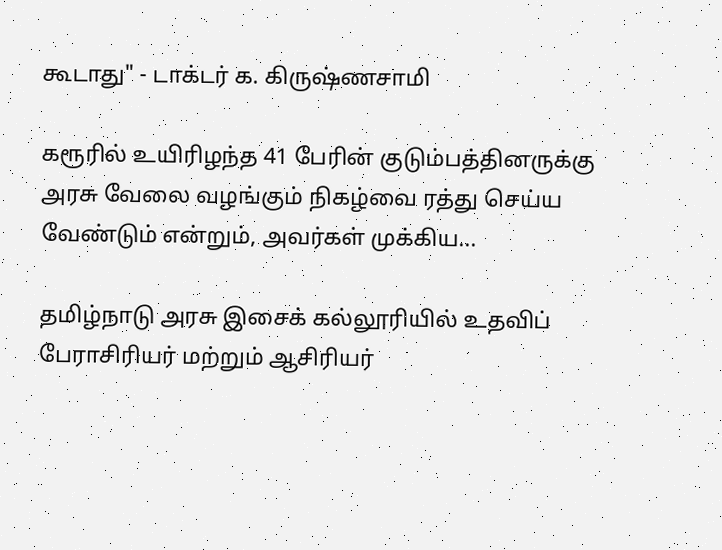கூடாது" - டாக்டர் க. கிருஷ்ணசாமி

கரூரில் உயிரிழந்த 41 பேரின் குடும்பத்தினருக்கு அரசு வேலை வழங்கும் நிகழ்வை ரத்து செய்ய வேண்டும் என்றும், அவர்கள் முக்கிய...

தமிழ்நாடு அரசு இசைக் கல்லூரியில் உதவிப் பேராசிரியர் மற்றும் ஆசிரியர்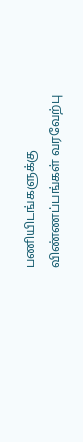பணியிடங்களுக்கு விண்ணப்பங்கள் வரவேற்பு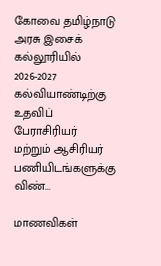கோவை தமிழ்நாடு அரசு இசைக் கல்லூரியில் 2026-2027 கல்வியாண்டிற்கு உதவிப் பேராசிரியர் மற்றும் ஆசிரியர் பணியிடங்களுக்கு விண்...

மாணவிகள்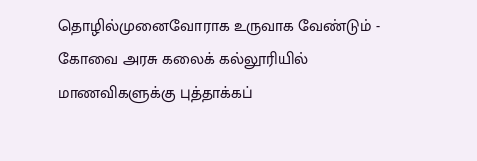தொழில்முனைவோராக உருவாக வேண்டும் - கோவை அரசு கலைக் கல்லூரியில் மாணவிகளுக்கு புத்தாக்கப்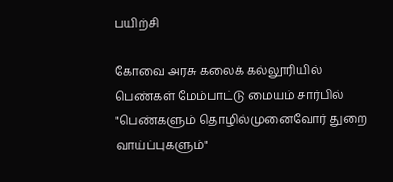பயிற்சி

கோவை அரசு கலைக் கல்லூரியில் பெண்கள் மேம்பாட்டு மையம் சார்பில் "பெண்களும் தொழில்முனைவோர் துறை வாய்ப்புகளும்"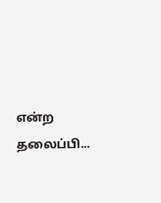என்ற தலைப்பி...